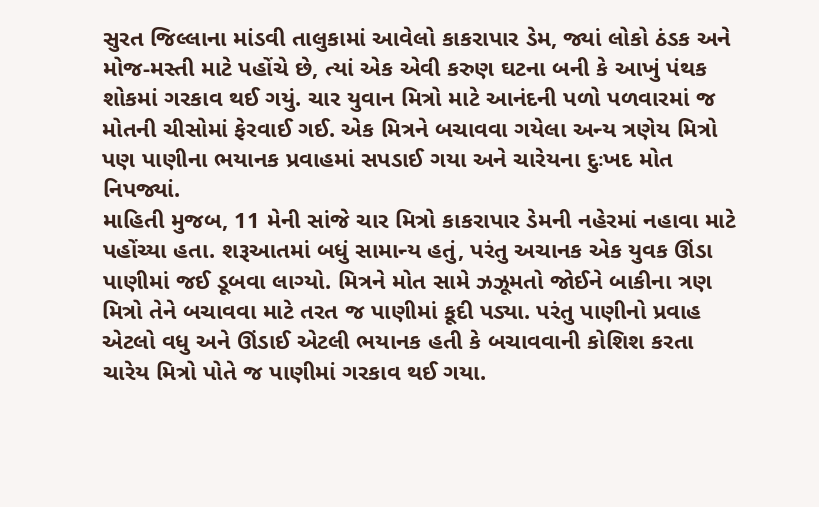સુરત જિલ્લાના માંડવી તાલુકામાં આવેલો કાકરાપાર ડેમ, જ્યાં લોકો ઠંડક અને મોજ-મસ્તી માટે પહોંચે છે, ત્યાં એક એવી કરુણ ઘટના બની કે આખું પંથક શોકમાં ગરકાવ થઈ ગયું. ચાર યુવાન મિત્રો માટે આનંદની પળો પળવારમાં જ મોતની ચીસોમાં ફેરવાઈ ગઈ. એક મિત્રને બચાવવા ગયેલા અન્ય ત્રણેય મિત્રો પણ પાણીના ભયાનક પ્રવાહમાં સપડાઈ ગયા અને ચારેયના દુઃખદ મોત નિપજ્યાં.
માહિતી મુજબ, 11 મેની સાંજે ચાર મિત્રો કાકરાપાર ડેમની નહેરમાં નહાવા માટે પહોંચ્યા હતા. શરૂઆતમાં બધું સામાન્ય હતું, પરંતુ અચાનક એક યુવક ઊંડા પાણીમાં જઈ ડૂબવા લાગ્યો. મિત્રને મોત સામે ઝઝૂમતો જોઈને બાકીના ત્રણ મિત્રો તેને બચાવવા માટે તરત જ પાણીમાં કૂદી પડ્યા. પરંતુ પાણીનો પ્રવાહ એટલો વધુ અને ઊંડાઈ એટલી ભયાનક હતી કે બચાવવાની કોશિશ કરતા ચારેય મિત્રો પોતે જ પાણીમાં ગરકાવ થઈ ગયા.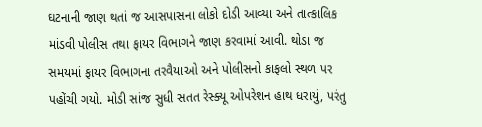ઘટનાની જાણ થતાં જ આસપાસના લોકો દોડી આવ્યા અને તાત્કાલિક માંડવી પોલીસ તથા ફાયર વિભાગને જાણ કરવામાં આવી. થોડા જ સમયમાં ફાયર વિભાગના તરવૈયાઓ અને પોલીસનો કાફલો સ્થળ પર પહોંચી ગયો. મોડી સાંજ સુધી સતત રેસ્ક્યૂ ઓપરેશન હાથ ધરાયું, પરંતુ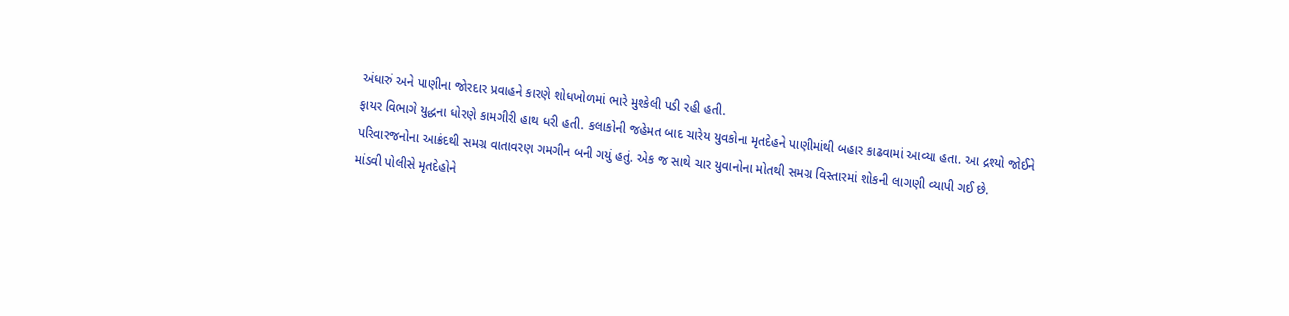અંધારું અને પાણીના જોરદાર પ્રવાહને કારણે શોધખોળમાં ભારે મુશ્કેલી પડી રહી હતી.
ફાયર વિભાગે યુદ્ધના ધોરણે કામગીરી હાથ ધરી હતી. કલાકોની જહેમત બાદ ચારેય યુવકોના મૃતદેહને પાણીમાંથી બહાર કાઢવામાં આવ્યા હતા. આ દ્રશ્યો જોઈને પરિવારજનોના આક્રંદથી સમગ્ર વાતાવરણ ગમગીન બની ગયું હતું. એક જ સાથે ચાર યુવાનોના મોતથી સમગ્ર વિસ્તારમાં શોકની લાગણી વ્યાપી ગઈ છે.
માંડવી પોલીસે મૃતદેહોને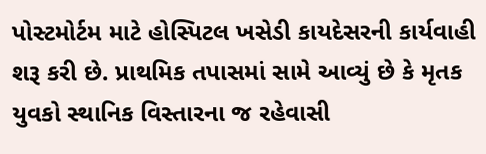પોસ્ટમોર્ટમ માટે હોસ્પિટલ ખસેડી કાયદેસરની કાર્યવાહી શરૂ કરી છે. પ્રાથમિક તપાસમાં સામે આવ્યું છે કે મૃતક યુવકો સ્થાનિક વિસ્તારના જ રહેવાસી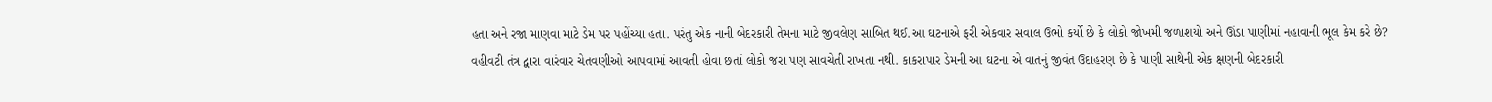હતા અને રજા માણવા માટે ડેમ પર પહોંચ્યા હતા. પરંતુ એક નાની બેદરકારી તેમના માટે જીવલેણ સાબિત થઈ.આ ઘટનાએ ફરી એકવાર સવાલ ઉભો કર્યો છે કે લોકો જોખમી જળાશયો અને ઊંડા પાણીમાં નહાવાની ભૂલ કેમ કરે છે? વહીવટી તંત્ર દ્વારા વારંવાર ચેતવણીઓ આપવામાં આવતી હોવા છતાં લોકો જરા પણ સાવચેતી રાખતા નથી. કાકરાપાર ડેમની આ ઘટના એ વાતનું જીવંત ઉદાહરણ છે કે પાણી સાથેની એક ક્ષણની બેદરકારી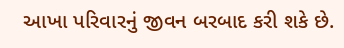આખા પરિવારનું જીવન બરબાદ કરી શકે છે.